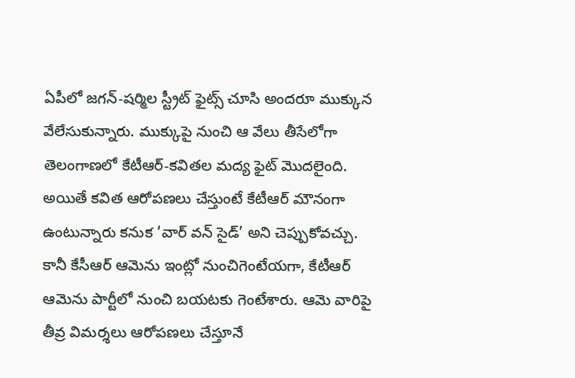ఏపీలో జగన్-షర్మిల స్ట్రీట్ ఫైట్స్ చూసి అందరూ ముక్కున వేలేసుకున్నారు. ముక్కుపై నుంచి ఆ వేలు తీసేలోగా తెలంగాణలో కేటీఆర్-కవితల మద్య ఫైట్ మొదలైంది.
అయితే కవిత ఆరోపణలు చేస్తుంటే కేటీఆర్ మౌనంగా ఉంటున్నారు కనుక ‘వార్ వన్ సైడ్’ అని చెప్పుకోవచ్చు. కానీ కేసీఆర్ ఆమెను ఇంట్లో నుంచిగెంటేయగా, కేటీఆర్ ఆమెను పార్టీలో నుంచి బయటకు గెంటేశారు. ఆమె వారిపై తీవ్ర విమర్శలు ఆరోపణలు చేస్తూనే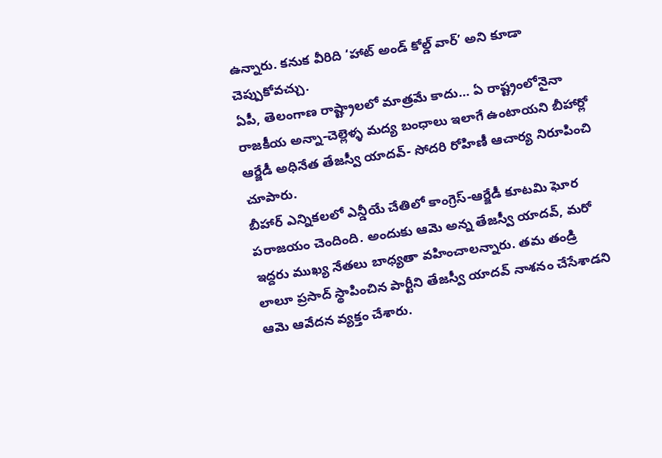ఉన్నారు. కనుక వీరిది ‘హాట్ అండ్ కోల్డ్ వార్’ అని కూడా చెప్పుకోవచ్చు.
ఏపీ, తెలంగాణ రాష్ట్రాలలో మాత్రమే కాదు… ఏ రాష్ట్రంలోనైనా రాజకీయ అన్నా-చెల్లెళ్ళ మద్య బంధాలు ఇలాగే ఉంటాయని బీహార్లో ఆర్జేడీ అధినేత తేజస్వీ యాదవ్- సోదరి రోహిణీ ఆచార్య నిరూపించి చూపారు.
బీహార్ ఎన్నికలలో ఎన్డీయే చేతిలో కాంగ్రెస్-ఆర్జేడీ కూటమి ఘోర పరాజయం చెందింది. అందుకు ఆమె అన్న తేజస్వీ యాదవ్, మరో ఇద్దరు ముఖ్య నేతలు బాధ్యతా వహించాలన్నారు. తమ తండ్రి లాలూ ప్రసాద్ స్థాపించిన పార్టీని తేజస్వీ యాదవ్ నాశనం చేసేశాడని ఆమె ఆవేదన వ్యక్తం చేశారు.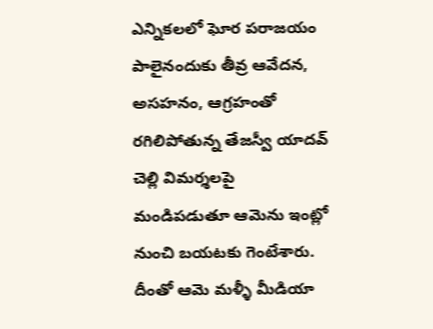ఎన్నికలలో ఘోర పరాజయం పాలైనందుకు తీవ్ర ఆవేదన, అసహనం, ఆగ్రహంతో రగిలిపోతున్న తేజస్వీ యాదవ్ చెల్లి విమర్శలపై మండిపడుతూ ఆమెను ఇంట్లో నుంచి బయటకు గెంటేశారు.
దీంతో ఆమె మళ్ళీ మీడియా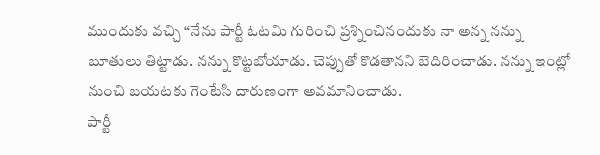ముందుకు వచ్చి “నేను పార్టీ ఓటమి గురించి ప్రశ్నించినందుకు నా అన్న నన్ను బూతులు తిట్టాడు. నన్ను కొట్టబోయాడు. చెప్పుతో కొడతానని బెదిరించాడు. నన్ను ఇంట్లో నుంచి బయటకు గెంటేసి దారుణంగా అవమానించాడు.
పార్టీ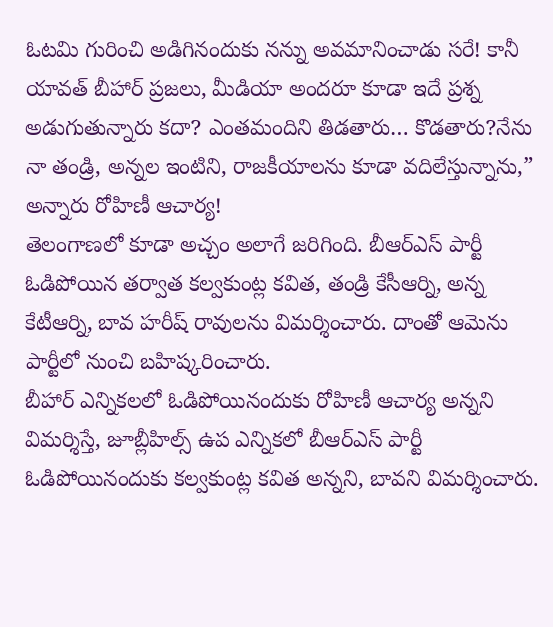ఓటమి గురించి అడిగినందుకు నన్ను అవమానించాడు సరే! కానీ యావత్ బీహార్ ప్రజలు, మీడియా అందరూ కూడా ఇదే ప్రశ్న అడుగుతున్నారు కదా? ఎంతమందిని తిడతారు… కొడతారు?నేను నా తండ్రి, అన్నల ఇంటిని, రాజకీయాలను కూడా వదిలేస్తున్నాను,” అన్నారు రోహిణీ ఆచార్య!
తెలంగాణలో కూడా అచ్చం అలాగే జరిగింది. బీఆర్ఎస్ పార్టీ ఓడిపోయిన తర్వాత కల్వకుంట్ల కవిత, తండ్రి కేసీఆర్ని, అన్న కేటీఆర్ని, బావ హరీష్ రావులను విమర్శించారు. దాంతో ఆమెను పార్టీలో నుంచి బహిష్కరించారు.
బీహార్ ఎన్నికలలో ఓడిపోయినందుకు రోహిణీ ఆచార్య అన్నని విమర్శిస్తే, జూబ్లీహిల్స్ ఉప ఎన్నికలో బీఆర్ఎస్ పార్టీ ఓడిపోయినందుకు కల్వకుంట్ల కవిత అన్నని, బావని విమర్శించారు.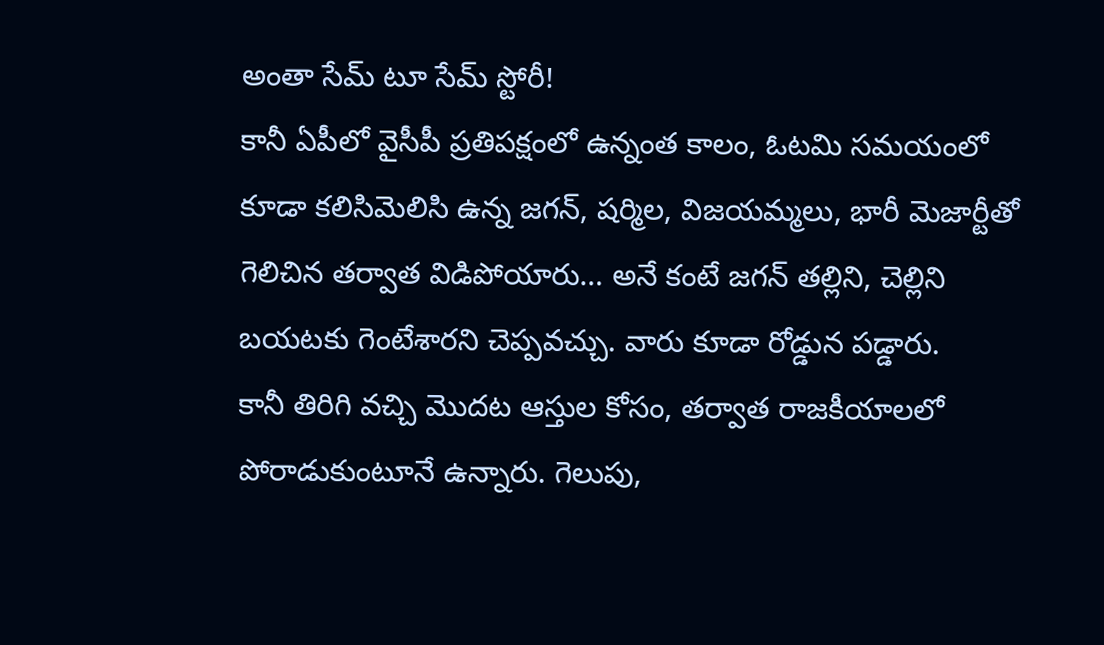అంతా సేమ్ టూ సేమ్ స్టోరీ!
కానీ ఏపీలో వైసీపీ ప్రతిపక్షంలో ఉన్నంత కాలం, ఓటమి సమయంలో కూడా కలిసిమెలిసి ఉన్న జగన్, షర్మిల, విజయమ్మలు, భారీ మెజార్టీతో గెలిచిన తర్వాత విడిపోయారు… అనే కంటే జగన్ తల్లిని, చెల్లిని బయటకు గెంటేశారని చెప్పవచ్చు. వారు కూడా రోడ్డున పడ్డారు.
కానీ తిరిగి వచ్చి మొదట ఆస్తుల కోసం, తర్వాత రాజకీయాలలో పోరాడుకుంటూనే ఉన్నారు. గెలుపు,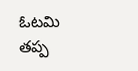ఓటమి తప్ప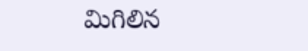మిగిలిన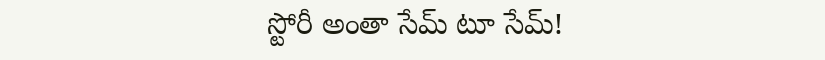స్టోరీ అంతా సేమ్ టూ సేమ్!